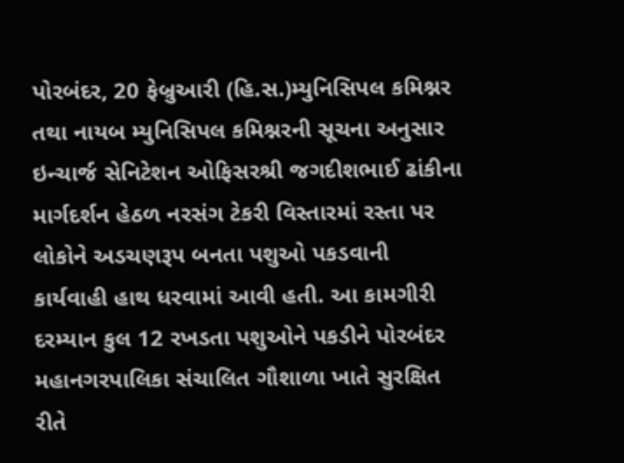પોરબંદર, 20 ફેબ્રુઆરી (હિ.સ.)મ્યુનિસિપલ કમિશ્નર તથા નાયબ મ્યુનિસિપલ કમિશ્નરની સૂચના અનુસાર ઇન્ચાર્જ સેનિટેશન ઓફિસરશ્રી જગદીશભાઈ ઢાંકીના માર્ગદર્શન હેઠળ નરસંગ ટેકરી વિસ્તારમાં રસ્તા પર લોકોને અડચણરૂપ બનતા પશુઓ પકડવાની કાર્યવાહી હાથ ધરવામાં આવી હતી. આ કામગીરી દરમ્યાન કુલ 12 રખડતા પશુઓને પકડીને પોરબંદર મહાનગરપાલિકા સંચાલિત ગૌશાળા ખાતે સુરક્ષિત રીતે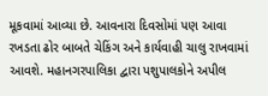મૂકવામાં આવ્યા છે. આવનારા દિવસોમાં પણ આવા રખડતા ઢોર બાબતે ચેકિંગ અને કાર્યવાહી ચાલુ રાખવામાં આવશે. મહાનગરપાલિકા દ્વારા પશુપાલકોને અપીલ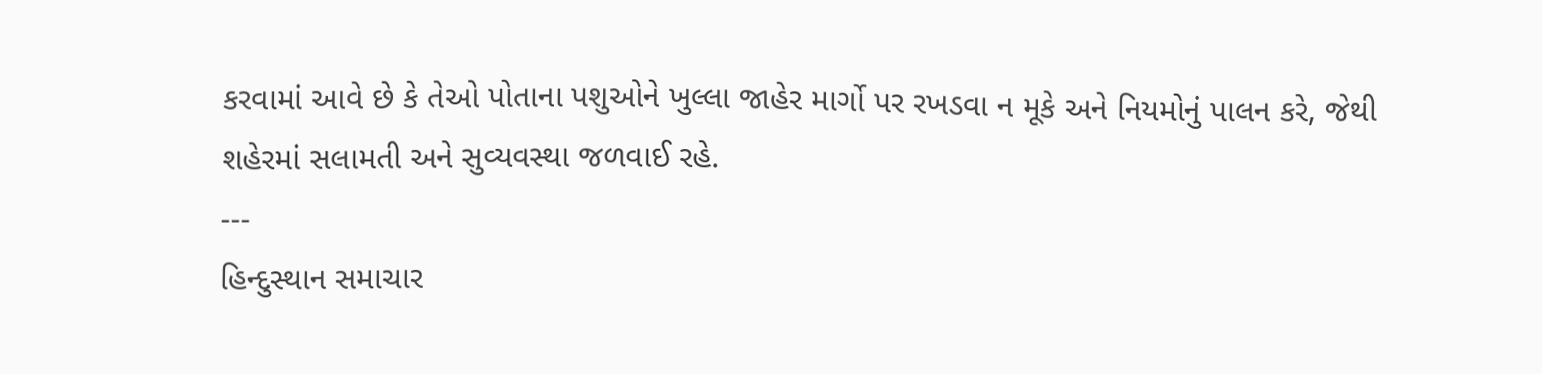કરવામાં આવે છે કે તેઓ પોતાના પશુઓને ખુલ્લા જાહેર માર્ગો પર રખડવા ન મૂકે અને નિયમોનું પાલન કરે, જેથી શહેરમાં સલામતી અને સુવ્યવસ્થા જળવાઈ રહે.
---
હિન્દુસ્થાન સમાચાર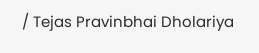/ Tejas Pravinbhai Dholariya